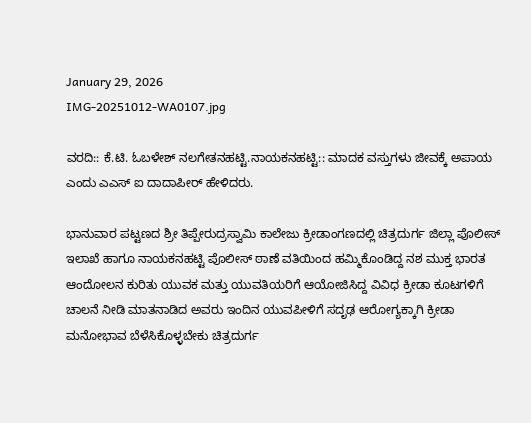January 29, 2026
IMG-20251012-WA0107.jpg

ವರದಿ:: ಕೆ.ಟಿ. ಓಬಳೇಶ್ ನಲಗೇತನಹಟ್ಟಿ.ನಾಯಕನಹಟ್ಟಿ:: ಮಾದಕ ವಸ್ತುಗಳು ಜೀವಕ್ಕೆ ಅಪಾಯ ಎಂದು ಎಎಸ್ ಐ ದಾದಾಪೀರ್ ಹೇಳಿದರು.

ಭಾನುವಾರ ಪಟ್ಟಣದ ಶ್ರೀ ತಿಪ್ಪೇರುದ್ರಸ್ವಾಮಿ ಕಾಲೇಜು ಕ್ರೀಡಾಂಗಣದಲ್ಲಿ ಚಿತ್ರದುರ್ಗ ಜಿಲ್ಲಾ ಪೊಲೀಸ್ ಇಲಾಖೆ ಹಾಗೂ ನಾಯಕನಹಟ್ಟಿ ಪೊಲೀಸ್ ಠಾಣೆ ವತಿಯಿಂದ ಹಮ್ಮಿಕೊಂಡಿದ್ದ ನಶ ಮುಕ್ತ ಭಾರತ ಆಂದೋಲನ ಕುರಿತು ಯುವಕ ಮತ್ತು ಯುವತಿಯರಿಗೆ ಆಯೋಜಿಸಿದ್ದ ವಿವಿಧ ಕ್ರೀಡಾ ಕೂಟಗಳಿಗೆ ಚಾಲನೆ ನೀಡಿ ಮಾತನಾಡಿದ ಅವರು ಇಂದಿನ ಯುವಪೀಳಿಗೆ ಸದೃಢ ಆರೋಗ್ಯಕ್ಕಾಗಿ ಕ್ರೀಡಾ ಮನೋಭಾವ ಬೆಳೆಸಿಕೊಳ್ಳಬೇಕು ಚಿತ್ರದುರ್ಗ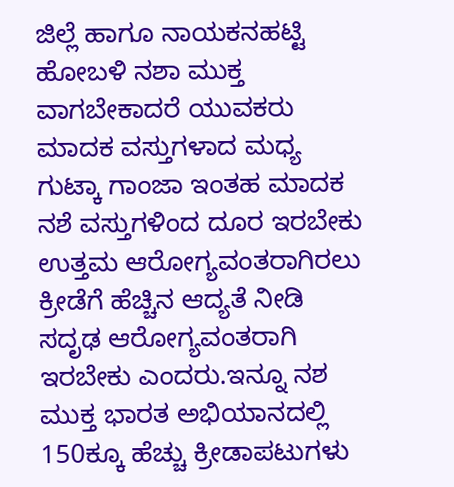ಜಿಲ್ಲೆ ಹಾಗೂ ನಾಯಕನಹಟ್ಟಿ ಹೋಬಳಿ ನಶಾ ಮುಕ್ತ ವಾಗಬೇಕಾದರೆ ಯುವಕರು ಮಾದಕ ವಸ್ತುಗಳಾದ ಮಧ್ಯ ಗುಟ್ಕಾ ಗಾಂಜಾ ಇಂತಹ ಮಾದಕ ನಶೆ ವಸ್ತುಗಳಿಂದ ದೂರ ಇರಬೇಕು ಉತ್ತಮ ಆರೋಗ್ಯವಂತರಾಗಿರಲು ಕ್ರೀಡೆಗೆ ಹೆಚ್ಚಿನ ಆದ್ಯತೆ ನೀಡಿ ಸದೃಢ ಆರೋಗ್ಯವಂತರಾಗಿ ಇರಬೇಕು ಎಂದರು.ಇನ್ನೂ ನಶ ಮುಕ್ತ ಭಾರತ ಅಭಿಯಾನದಲ್ಲಿ 150ಕ್ಕೂ ಹೆಚ್ಚು ಕ್ರೀಡಾಪಟುಗಳು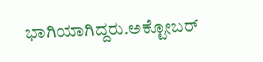ಭಾಗಿಯಾಗಿದ್ದರು.ಅಕ್ಟೋಬರ್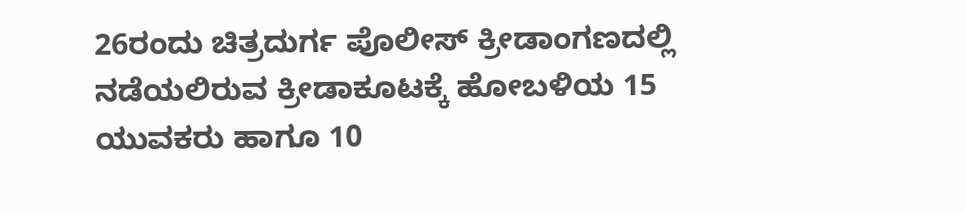26ರಂದು ಚಿತ್ರದುರ್ಗ ಪೊಲೀಸ್ ಕ್ರೀಡಾಂಗಣದಲ್ಲಿ ನಡೆಯಲಿರುವ ಕ್ರೀಡಾಕೂಟಕ್ಕೆ ಹೋಬಳಿಯ 15 ಯುವಕರು ಹಾಗೂ 10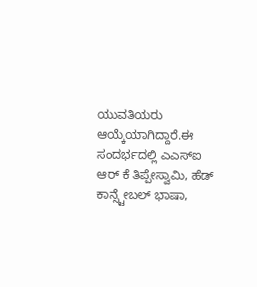ಯುವತಿಯರು ಆಯ್ಕೆಯಾಗಿದ್ದಾರೆ.ಈ ಸಂದರ್ಭದಲ್ಲಿ ಎಎಸ್ಐ ಆರ್ ಕೆ ತಿಪ್ಪೇಸ್ವಾಮಿ, ಹೆಡ್ ಕಾನ್ಸ್ಟೇಬಲ್ ಭಾಷಾ,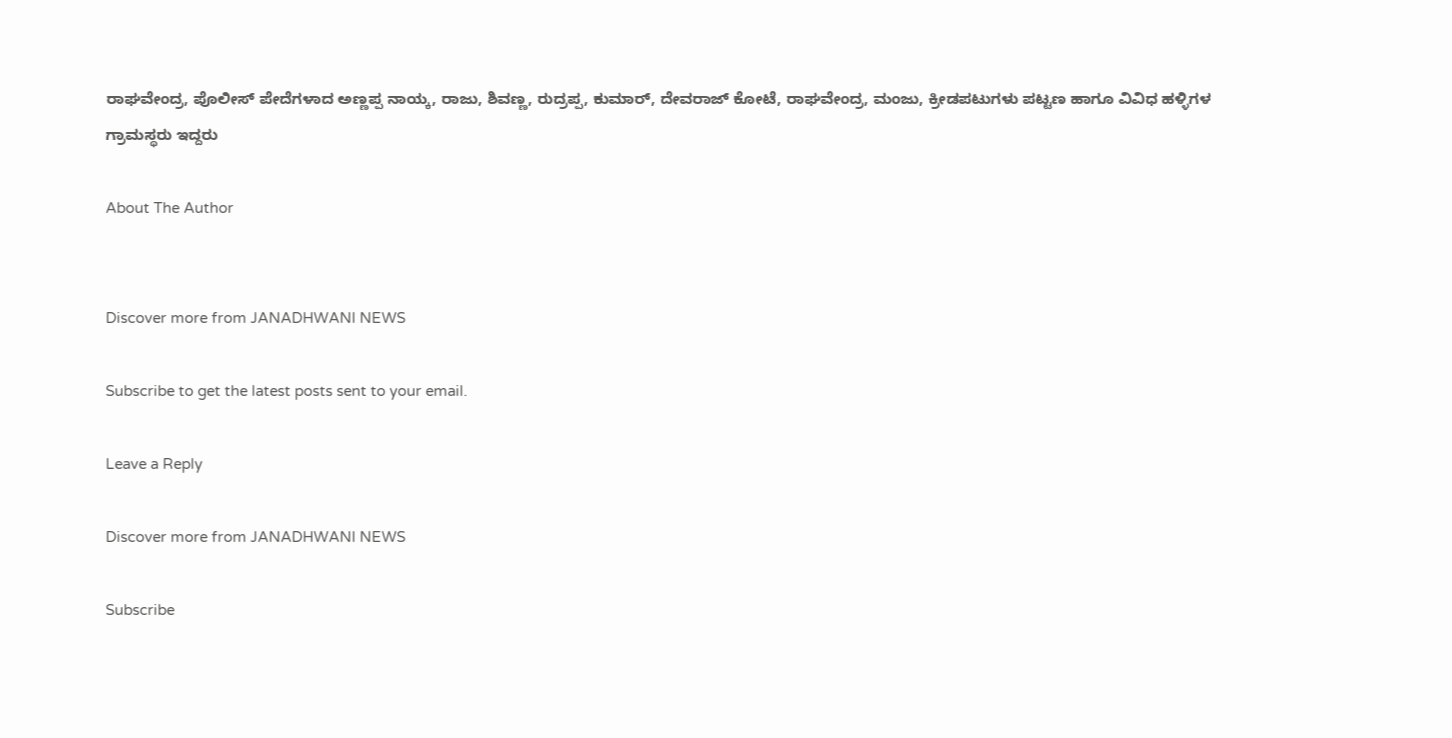ರಾಘವೇಂದ್ರ, ಪೊಲೀಸ್ ಪೇದೆಗಳಾದ ಅಣ್ಣಪ್ಪ ನಾಯ್ಕ, ರಾಜು, ಶಿವಣ್ಣ, ರುದ್ರಪ್ಪ, ಕುಮಾರ್, ದೇವರಾಜ್ ಕೋಟೆ, ರಾಘವೇಂದ್ರ, ಮಂಜು, ಕ್ರೀಡಪಟುಗಳು ಪಟ್ಟಣ ಹಾಗೂ ವಿವಿಧ ಹಳ್ಳಿಗಳ ಗ್ರಾಮಸ್ಥರು ಇದ್ದರು

About The Author


Discover more from JANADHWANI NEWS

Subscribe to get the latest posts sent to your email.

Leave a Reply

Discover more from JANADHWANI NEWS

Subscribe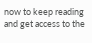now to keep reading and get access to the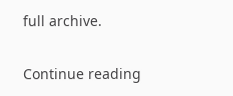full archive.

Continue reading